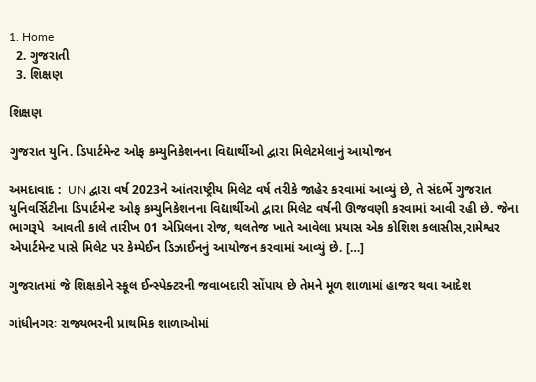1. Home
  2. ગુજરાતી
  3. શિક્ષણ

શિક્ષણ

ગુજરાત યુનિ. ડિપાર્ટમેન્ટ ઓફ કમ્યુનિકેશનના વિદ્યાર્થીઓ દ્વારા મિલેટમેલાનું આયોજન

અમદાવાદ :  UN દ્વારા વર્ષ 2023ને આંતરાષ્ટ્રીય મિલેટ વર્ષ તરીકે જાહેર કરવામાં આવ્યું છે, તે સંદર્ભે ગુજરાત યુનિવર્સિટીના ડિપાર્ટમેન્ટ ઓફ કમ્યુનિકેશનના વિદ્યાર્થીઓ દ્વારા મિલેટ વર્ષની ઊજવણી કરવામાં આવી રહી છે. જેના ભાગરૂપે  આવતી કાલે તારીખ 01 એપ્રિલના રોજ, થલતેજ ખાતે આવેલા પ્રયાસ એક કોશિશ કલાસીસ,રામેશ્વર એપાર્ટમેન્ટ પાસે મિલેટ પર કેમ્પેઈન ડિઝાઈનનું આયોજન કરવામાં આવ્યું છે. […]

ગુજરાતમાં જે શિક્ષકોને સ્કૂલ ઈન્સ્પેક્ટરની જવાબદારી સોંપાય છે તેમને મૂળ શાળામાં હાજર થવા આદેશ

ગાંધીનગરઃ રાજ્યભરની પ્રાથમિક શાળાઓમાં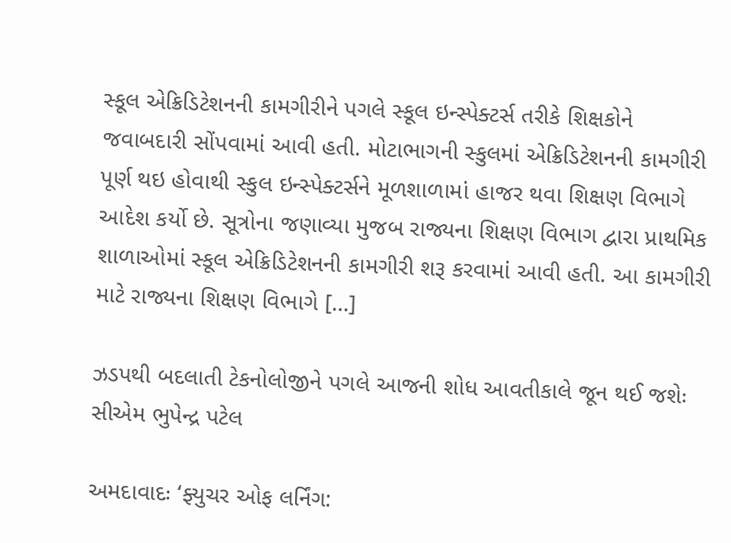સ્કૂલ એક્રિડિટેશનની કામગીરીને પગલે સ્કૂલ ઇન્સ્પેક્ટર્સ તરીકે શિક્ષકોને જવાબદારી સોંપવામાં આવી હતી. મોટાભાગની સ્કુલમાં એક્રિડિટેશનની કામગીરી પૂર્ણ થઇ હોવાથી સ્કુલ ઇન્સ્પેક્ટર્સને મૂળશાળામાં હાજર થવા શિક્ષણ વિભાગે આદેશ કર્યો છે. સૂત્રોના જણાવ્યા મુજબ રાજ્યના શિક્ષણ વિભાગ દ્વારા પ્રાથમિક શાળાઓમાં સ્કૂલ એક્રિડિટેશનની કામગીરી શરૂ કરવામાં આવી હતી. આ કામગીરી માટે રાજ્યના શિક્ષણ વિભાગે […]

ઝડપથી બદલાતી ટેકનોલોજીને પગલે આજની શોધ આવતીકાલે જૂન થઈ જશેઃ સીએમ ભુપેન્દ્ર પટેલ

અમદાવાદઃ ‘ફ્યુચર ઓફ લર્નિંગ: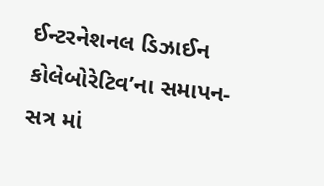ઈન્ટરનેશનલ ડિઝાઈન કોલેબોરેટિવ’ના સમાપન- સત્ર માં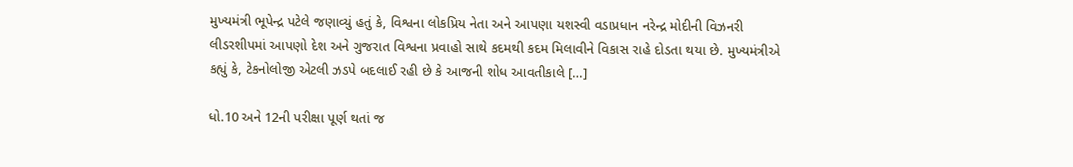મુખ્યમંત્રી ભૂપેન્દ્ર પટેલે જણાવ્યું હતું કે, વિશ્વના લોકપ્રિય નેતા અને આપણા યશસ્વી વડાપ્રધાન નરેન્દ્ર મોદીની વિઝનરી લીડરશીપમાં આપણો દેશ અને ગુજરાત વિશ્વના પ્રવાહો સાથે કદમથી કદમ મિલાવીને વિકાસ રાહે દોડતા થયા છે. મુખ્યમંત્રીએ કહ્યું કે, ટેકનોલોજી એટલી ઝડપે બદલાઈ રહી છે કે આજની શોધ આવતીકાલે […]

ધો.10 અને 12ની પરીક્ષા પૂર્ણ થતાં જ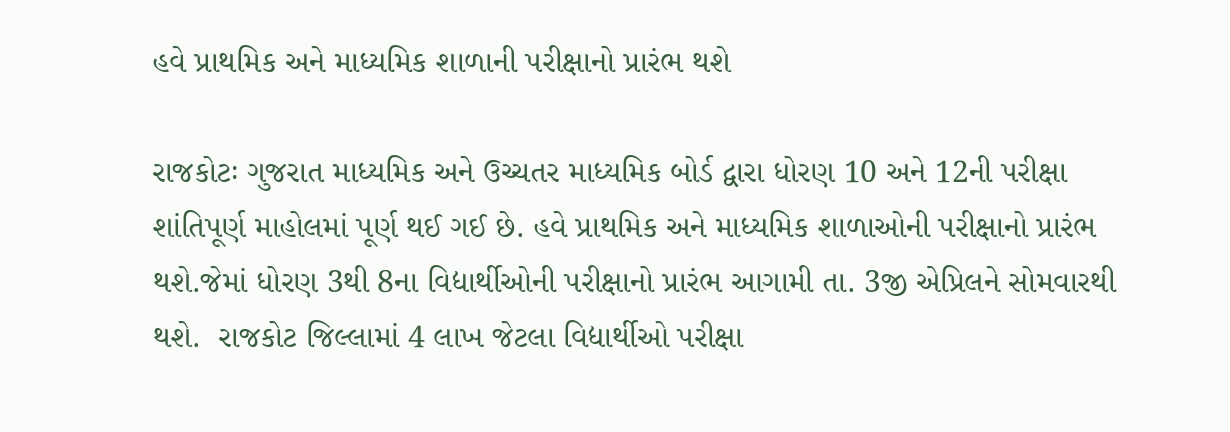હવે પ્રાથમિક અને માધ્યમિક શાળાની પરીક્ષાનો પ્રારંભ થશે

રાજકોટઃ ગુજરાત માધ્યમિક અને ઉચ્ચતર માધ્યમિક બોર્ડ દ્વારા ધોરણ 10 અને 12ની પરીક્ષા શાંતિપૂર્ણ માહોલમાં પૂર્ણ થઈ ગઈ છે. હવે પ્રાથમિક અને માધ્યમિક શાળાઓની પરીક્ષાનો પ્રારંભ થશે.જેમાં ધોરણ 3થી 8ના વિદ્યાર્થીઓની પરીક્ષાનો પ્રારંભ આગામી તા. 3જી એપ્રિલને સોમવારથી થશે.  રાજકોટ જિલ્લામાં 4 લાખ જેટલા વિદ્યાર્થીઓ પરીક્ષા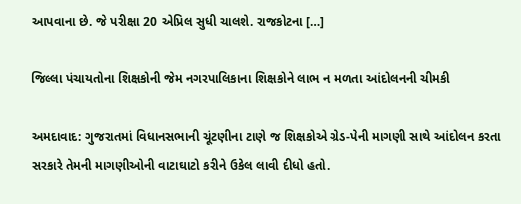આપવાના છે. જે પરીક્ષા 20 એપ્રિલ સુધી ચાલશે. રાજકોટના […]

જિલ્લા પંચાયતોના શિક્ષકોની જેમ નગરપાલિકાના શિક્ષકોને લાભ ન મળતા આંદોલનની ચીમકી

અમદાવાદ: ગુજરાતમાં વિધાનસભાની ચૂંટણીના ટાણે જ શિક્ષકોએ ગ્રેડ-પેની માગણી સાથે આંદોલન કરતા સરકારે તેમની માગણીઓની વાટાઘાટો કરીને ઉકેલ લાવી દીધો હતો.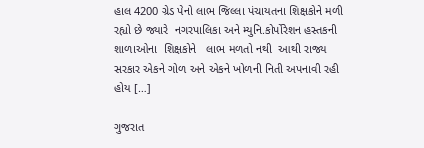હાલ 4200 ગ્રેડ પેનો લાભ જિલ્લા પંચાયતના શિક્ષકોને મળી રહ્યો છે જ્યારે  નગરપાલિકા અને મ્યુનિ.કોર્પોરેશન હસ્તકની શાળાઓના  શિક્ષકોને   લાભ મળતો નથી  આથી રાજ્ય  સરકાર એકને ગોળ અને એકને ખોળની નિતી અપનાવી રહી હોય […]

ગુજરાત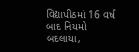વિદ્યાપીઠમાં 16 વર્ષ બાદ નિયમો બદલાયા,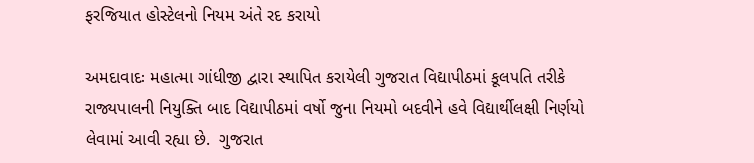ફરજિયાત હોસ્ટેલનો નિયમ અંતે રદ કરાયો

અમદાવાદઃ મહાત્મા ગાંધીજી દ્વારા સ્થાપિત કરાયેલી ગુજરાત વિદ્યાપીઠમાં કૂલપતિ તરીકે રાજ્યપાલની નિયુક્તિ બાદ વિદ્યાપીઠમાં વર્ષો જુના નિયમો બદવીને હવે વિદ્યાર્થીલક્ષી નિર્ણયો લેવામાં આવી રહ્યા છે.  ગુજરાત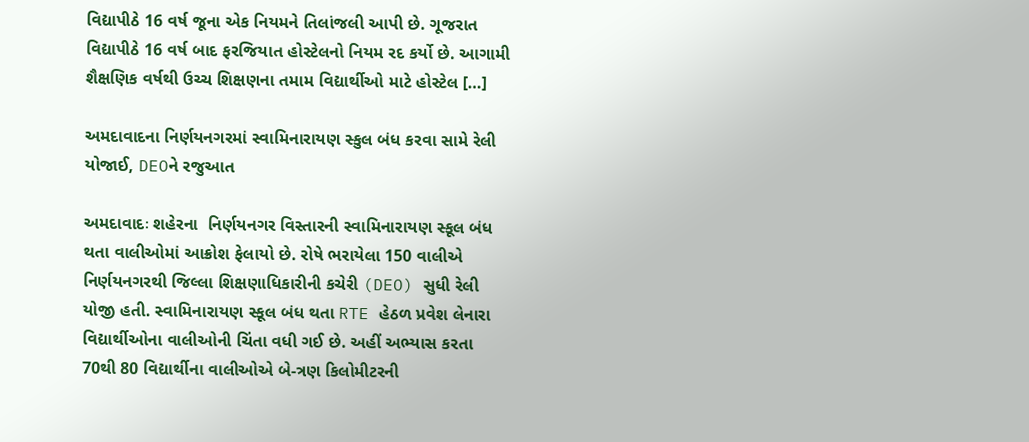વિદ્યાપીઠે 16 વર્ષ જૂના એક નિયમને તિલાંજલી આપી છે. ગૂજરાત વિદ્યાપીઠે 16 વર્ષ બાદ ફરજિયાત હોસ્ટેલનો નિયમ રદ કર્યો છે. આગામી શૈક્ષણિક વર્ષથી ઉચ્ચ શિક્ષણના તમામ વિદ્યાર્થીઓ માટે હોસ્ટેલ […]

અમદાવાદના નિર્ણયનગરમાં સ્વામિનારાયણ સ્કુલ બંધ કરવા સામે રેલી યોજાઈ, DEOને રજુઆત

અમદાવાદઃ શહેરના  નિર્ણયનગર વિસ્તારની સ્વામિનારાયણ સ્કૂલ બંધ થતા વાલીઓમાં આક્રોશ ફેલાયો છે. રોષે ભરાયેલા 150 વાલીએ નિર્ણયનગરથી જિલ્લા શિક્ષણાધિકારીની કચેરી (DEO) સુધી રેલી યોજી હતી. સ્વામિનારાયણ સ્કૂલ બંધ થતા RTE હેઠળ પ્રવેશ લેનારા વિદ્યાર્થીઓના વાલીઓની ચિંતા વધી ગઈ છે. અહીં અભ્યાસ કરતા 70થી 80 વિદ્યાર્થીના વાલીઓએ બે-ત્રણ કિલોમીટરની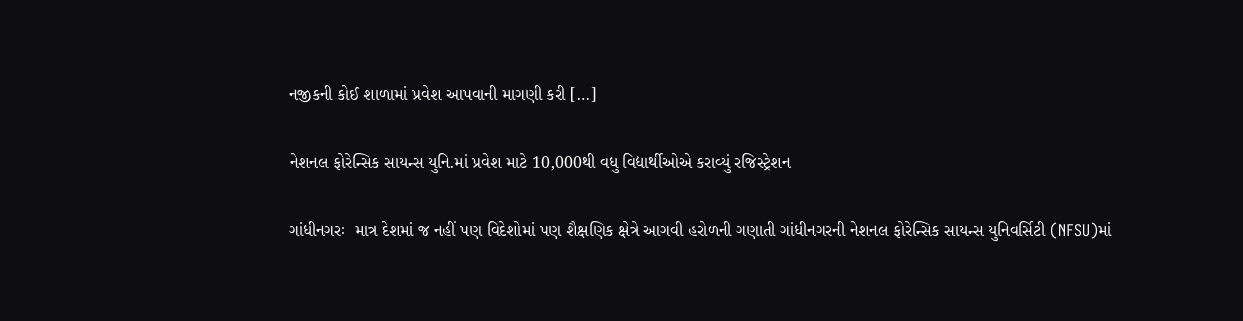નજીકની કોઈ શાળામાં પ્રવેશ આપવાની માગણી કરી […]

નેશનલ ફોરેન્સિક સાયન્સ યુનિ.માં પ્રવેશ માટે 10,000થી વધુ વિદ્યાર્થીઓએ કરાવ્યું રજિસ્ટ્રેશન

ગાંધીનગરઃ  માત્ર દેશમાં જ નહીં પણ વિદેશોમાં પણ શૈક્ષણિક ક્ષેત્રે આગવી હરોળની ગણાતી ગાંધીનગરની નેશનલ ફોરેન્સિક સાયન્સ યુનિવર્સિટી (NFSU)માં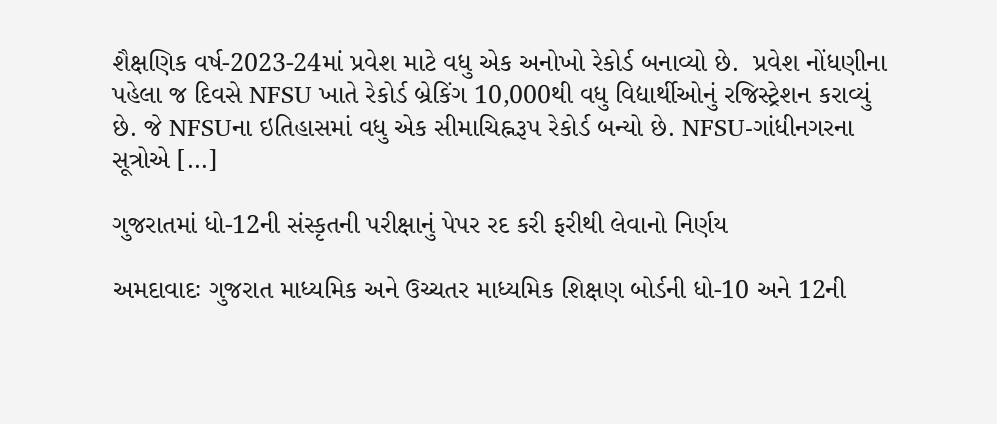શૈક્ષણિક વર્ષ-2023-24માં પ્રવેશ માટે વધુ એક અનોખો રેકોર્ડ બનાવ્યો છે.  પ્રવેશ નોંધણીના પહેલા જ દિવસે NFSU ખાતે રેકોર્ડ બ્રેકિંગ 10,000થી વધુ વિદ્યાર્થીઓનું રજિસ્ટ્રેશન કરાવ્યું છે. જે NFSUના ઇતિહાસમાં વધુ એક સીમાચિહ્નરૂપ રેકોર્ડ બન્યો છે. NFSU-ગાંધીનગરના સૂત્રોએ […]

ગુજરાતમાં ધો-12ની સંસ્કૃતની પરીક્ષાનું પેપર રદ કરી ફરીથી લેવાનો નિર્ણય

અમદાવાદઃ ગુજરાત માધ્યમિક અને ઉચ્ચતર માધ્યમિક શિક્ષણ બોર્ડની ધો-10 અને 12ની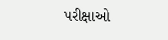પરીક્ષાઓ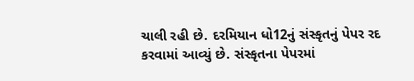ચાલી રહી છે. દરમિયાન ધો12નું સંસ્કૃતનું પેપર રદ કરવામાં આવ્યું છે. સંસ્કૃતના પેપરમાં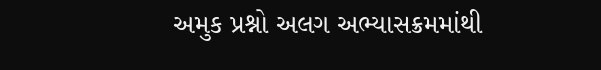અમુક પ્રશ્નો અલગ અભ્યાસક્રમમાંથી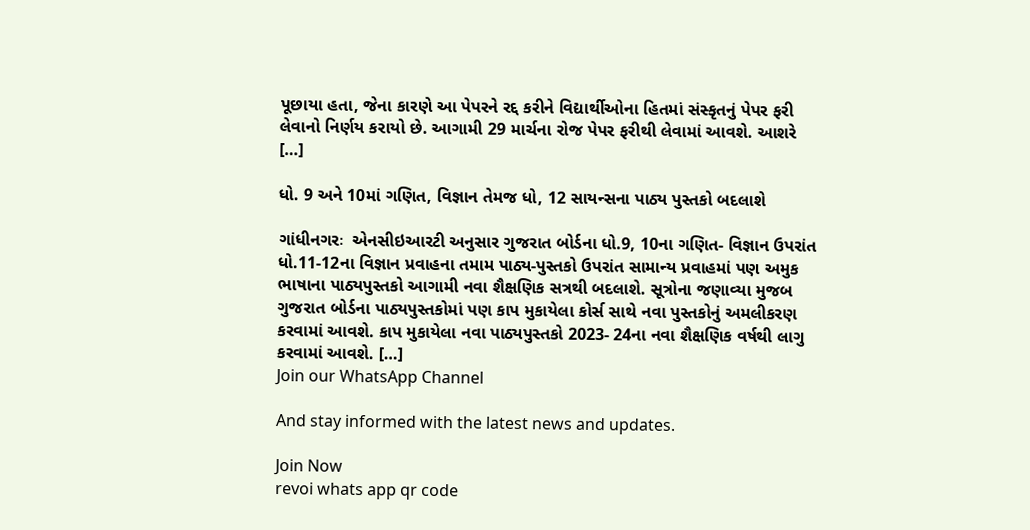પૂછાયા હતા, જેના કારણે આ પેપરને રદ્દ કરીને વિદ્યાર્થીઓના હિતમાં સંસ્કૃતનું પેપર ફરી લેવાનો નિર્ણય કરાયો છે. આગામી 29 માર્ચના રોજ પેપર ફરીથી લેવામાં આવશે. આશરે […]

ધો. 9 અને 10માં ગણિત, વિજ્ઞાન તેમજ ધો, 12 સાયન્સના પાઠ્ય પુસ્તકો બદલાશે

ગાંધીનગરઃ  એનસીઇઆરટી અનુસાર ગુજરાત બોર્ડના ધો.9, 10ના ગણિત- વિજ્ઞાન ઉપરાંત ધો.11-12ના વિજ્ઞાન પ્રવાહના તમામ પાઠ્ય-પુસ્તકો ઉપરાંત સામાન્ય પ્રવાહમાં પણ અમુક ભાષાના પાઠ્યપુસ્તકો આગામી નવા શૈક્ષણિક સત્રથી બદલાશે. સૂત્રોના જણાવ્યા મુજબ ગુજરાત બોર્ડના પાઠ્યપુસ્તકોમાં પણ કાપ મુકાયેલા કોર્સ સાથે નવા પુસ્તકોનું અમલીકરણ કરવામાં આવશે. કાપ મુકાયેલા નવા પાઠ્યપુસ્તકો 2023- 24ના નવા શૈક્ષણિક વર્ષથી લાગુ કરવામાં આવશે. […]
Join our WhatsApp Channel

And stay informed with the latest news and updates.

Join Now
revoi whats app qr code